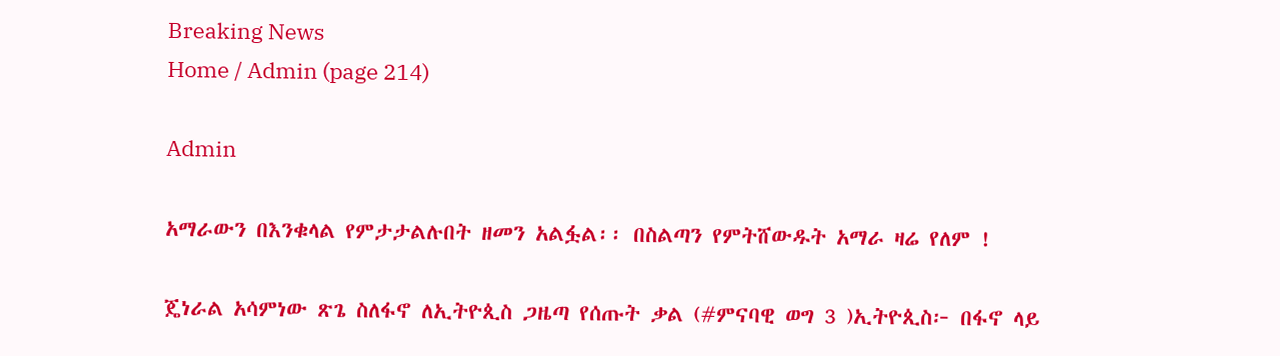Breaking News
Home / Admin (page 214)

Admin

አማራውን በእንቁላል የምታታልሉበት ዘመን አልፏል፡፡ በስልጣን የምትሸውዱት አማራ ዛሬ የለም !

ጄነራል አሳምነው ጽጌ ስለፋኖ ለኢትዮጲስ ጋዜጣ የሰጡት ቃል (#ምናባዊ ወግ 3 )ኢትዮጲስ፦ በፋኖ ላይ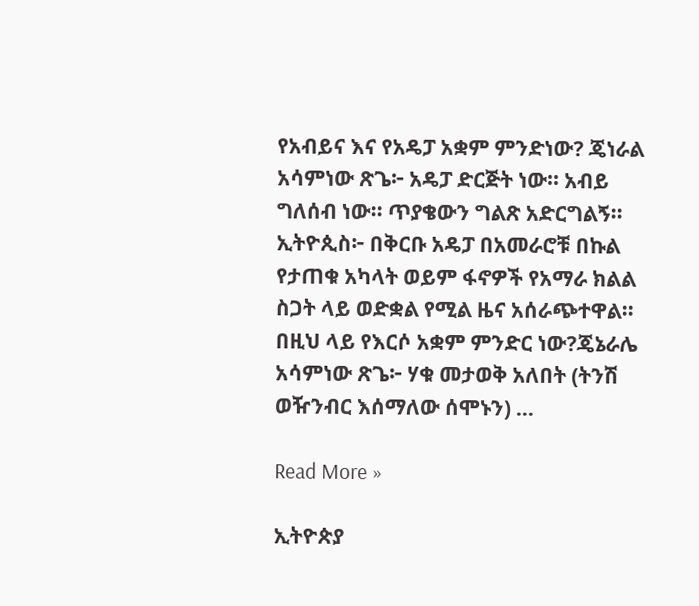የአብይና እና የአዴፓ አቋም ምንድነው? ጄነራል አሳምነው ጽጌ፦ አዴፓ ድርጅት ነው፡፡ አብይ ግለሰብ ነው፡፡ ጥያቄውን ግልጽ አድርግልኝ፡፡ኢትዮጲስ፦ በቅርቡ አዴፓ በአመራሮቹ በኩል የታጠቁ አካላት ወይም ፋኖዎች የአማራ ክልል ስጋት ላይ ወድቋል የሚል ዜና አሰራጭተዋል፡፡ በዚህ ላይ የእርሶ አቋም ምንድር ነው?ጄኔራሌ አሳምነው ጽጌ፦ ሃቁ መታወቅ አለበት (ትንሽ ወዥንብር እሰማለው ሰሞኑን) …

Read More »

ኢትዮጵያ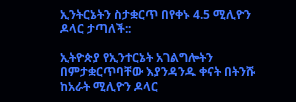ኢንትርኔትን ስታቋርጥ በየቀኑ 4.5 ሚሊዮን ዶላር ታጣለች::

ኢትዮጵያ የኢንተርኔት አገልግሎትን በምታቋርጥባቸው እያንዳንዱ ቀናት በትንሹ ከአራት ሚሊዮን ዶላር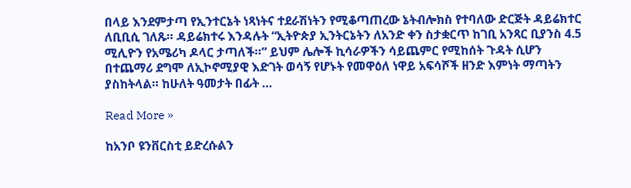በላይ እንደምታጣ የኢንተርኔት ነጻነትና ተደራሽነትን የሚቆጣጠረው ኔትብሎክስ የተባለው ድርጅት ዳይሬክተር ለቢቢሲ ገለጹ። ዳይሬክተሩ እንዳሉት “ኢትዮጵያ ኢንትርኔትን ለአንድ ቀን ስታቋርጥ ከገቢ አንጻር ቢያንስ 4.5 ሚሊዮን የአሜሪካ ዶላር ታጣለች።” ይህም ሌሎች ኪሳራዎችን ሳይጨምር የሚከሰት ጉዳት ሲሆን በተጨማሪ ደግሞ ለኢኮኖሚያዊ እድገት ወሳኝ የሆኑት የመዋዕለ ነዋይ አፍሳሾች ዘንድ እምነት ማጣትን ያስከትላል። ከሁለት ዓመታት በፊት …

Read More »

ከአንቦ ዩንቨርስቲ ይድረሱልን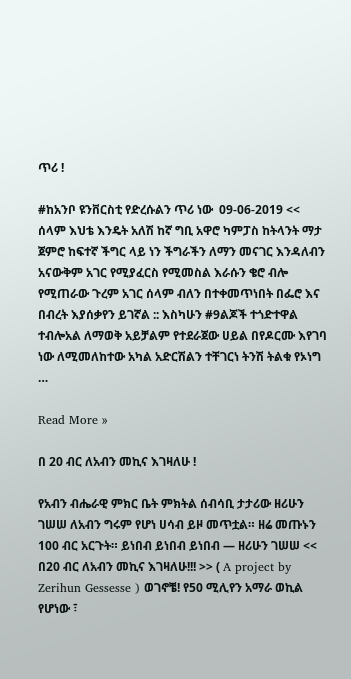ጥሪ !

#ከአንቦ ዩንቨርስቲ የድረሱልን ጥሪ ነው  09-06-2019 << ሰላም እህቴ እንዴት አለሽ ከኛ ግቢ አዋሮ ካምፓስ ከትላንት ማታ ጀምሮ ከፍተኛ ችግር ላይ ነን ችግራችን ለማን መናገር እንዳለብን አናውቅም አገር የሚያፈርስ የሚመስል እራሱን ቄሮ ብሎ የሚጠራው ጉረም አገር ሰላም ብለን በተቀመጥነበት በፌሮ እና በብረት እያሰቃየን ይገኛል :: እስካሁን #9ልጆች ተጎድተዋል ተብሎአል ለማወቅ አይቻልም የተደራጀው ሀይል በየዶርሙ እየገባ ነው ለሚመለከተው አካል አድርሽልን ተቸገርነ ትንሽ ትልቁ የኦነግ …

Read More »

በ 20 ብር ለአብን መኪና እገዛለሁ !

የአብን ብሔራዊ ምክር ቤት ምክትል ሰብሳቢ ታታሪው ዘሪሁን ገሠሠ ለአብን ግሩም የሆነ ሀሳብ ይዞ መጥቷል። ዘሬ መጡኑን 100 ብር አርጉት። ይነበብ ይነበብ ይነበብ — ዘሪሁን ገሠሠ << በ20 ብር ለአብን መኪና እገዛለሁ!!! >> ( A project by Zerihun Gessesse ) ወገኖቼ! የ50 ሚሊየን አማራ ወኪል የሆነው ፣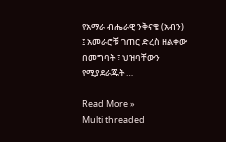የአማራ ብሔራዊ ንቅናቄ (አብን) ፤ አመራሮቹ ገጠር ድረስ ዘልቀው በመግባት ፣ ህዝባቸውን የሚያደራጁት …

Read More »
Multi threaded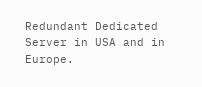Redundant Dedicated Server in USA and in Europe.